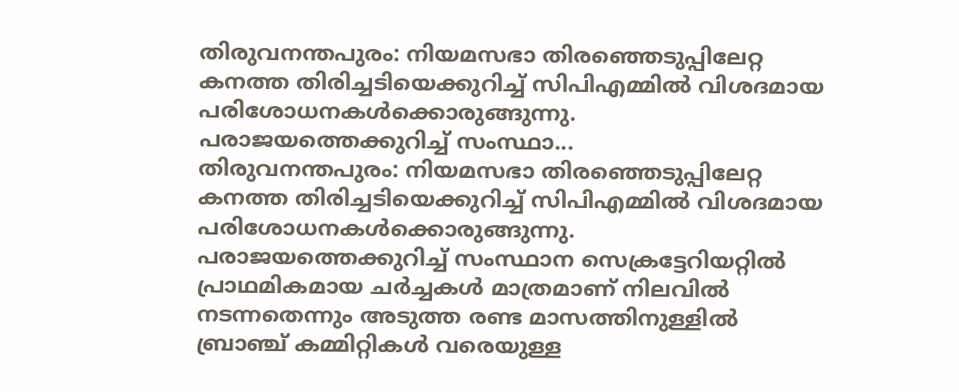തിരുവനന്തപുരം: നിയമസഭാ തിരഞ്ഞെടുപ്പിലേറ്റ കനത്ത തിരിച്ചടിയെക്കുറിച്ച് സിപിഎമ്മിൽ വിശദമായ പരിശോധനകൾക്കൊരുങ്ങുന്നു. പരാജയത്തെക്കുറിച്ച് സംസ്ഥാ...
തിരുവനന്തപുരം: നിയമസഭാ തിരഞ്ഞെടുപ്പിലേറ്റ കനത്ത തിരിച്ചടിയെക്കുറിച്ച് സിപിഎമ്മിൽ വിശദമായ പരിശോധനകൾക്കൊരുങ്ങുന്നു. പരാജയത്തെക്കുറിച്ച് സംസ്ഥാന സെക്രട്ടേറിയറ്റിൽ പ്രാഥമികമായ ചർച്ചകൾ മാത്രമാണ് നിലവിൽ നടന്നതെന്നും അടുത്ത രണ്ട മാസത്തിനുള്ളിൽ ബ്രാഞ്ച് കമ്മിറ്റികൾ വരെയുള്ള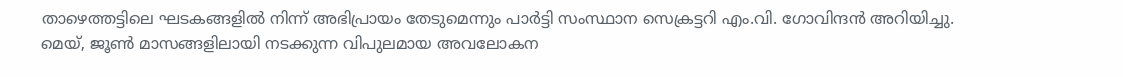താഴെത്തട്ടിലെ ഘടകങ്ങളിൽ നിന്ന് അഭിപ്രായം തേടുമെന്നും പാർട്ടി സംസ്ഥാന സെക്രട്ടറി എം.വി. ഗോവിന്ദൻ അറിയിച്ചു.
മെയ്, ജൂൺ മാസങ്ങളിലായി നടക്കുന്ന വിപുലമായ അവലോകന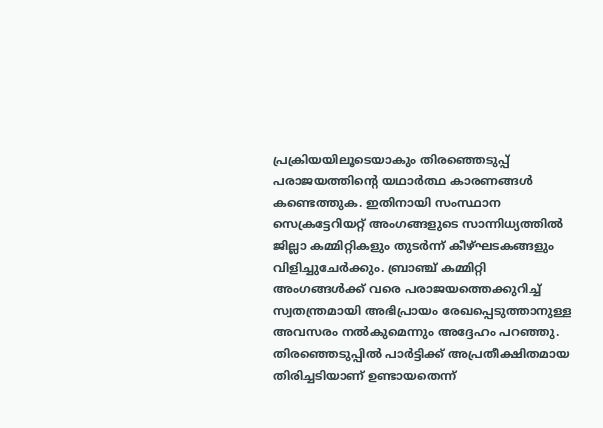പ്രക്രിയയിലൂടെയാകും തിരഞ്ഞെടുപ്പ് പരാജയത്തിന്റെ യഥാർത്ഥ കാരണങ്ങൾ കണ്ടെത്തുക. ഇതിനായി സംസ്ഥാന സെക്രട്ടേറിയറ്റ് അംഗങ്ങളുടെ സാന്നിധ്യത്തിൽ ജില്ലാ കമ്മിറ്റികളും തുടർന്ന് കീഴ്ഘടകങ്ങളും വിളിച്ചുചേർക്കും. ബ്രാഞ്ച് കമ്മിറ്റി അംഗങ്ങൾക്ക് വരെ പരാജയത്തെക്കുറിച്ച് സ്വതന്ത്രമായി അഭിപ്രായം രേഖപ്പെടുത്താനുള്ള അവസരം നൽകുമെന്നും അദ്ദേഹം പറഞ്ഞു.
തിരഞ്ഞെടുപ്പിൽ പാർട്ടിക്ക് അപ്രതീക്ഷിതമായ തിരിച്ചടിയാണ് ഉണ്ടായതെന്ന്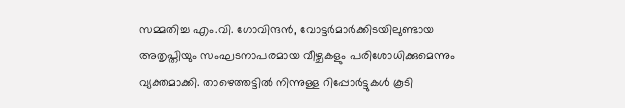സമ്മതിച്ച എം.വി. ഗോവിന്ദൻ, വോട്ടർമാർക്കിടയിലുണ്ടായ അതൃപ്തിയും സംഘടനാപരമായ വീഴ്ചകളും പരിശോധിക്കുമെന്നും വ്യക്തമാക്കി. താഴെത്തട്ടിൽ നിന്നുള്ള റിപ്പോർട്ടുകൾ കൂടി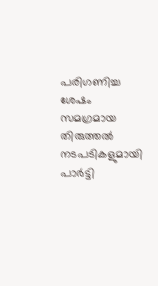പരിഗണിച്ച ശേഷം സമഗ്രമായ തിരുത്തൽ നടപടികളുമായി പാർട്ടി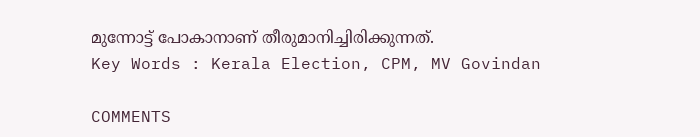മുന്നോട്ട് പോകാനാണ് തീരുമാനിച്ചിരിക്കുന്നത്.
Key Words : Kerala Election, CPM, MV Govindan

COMMENTS